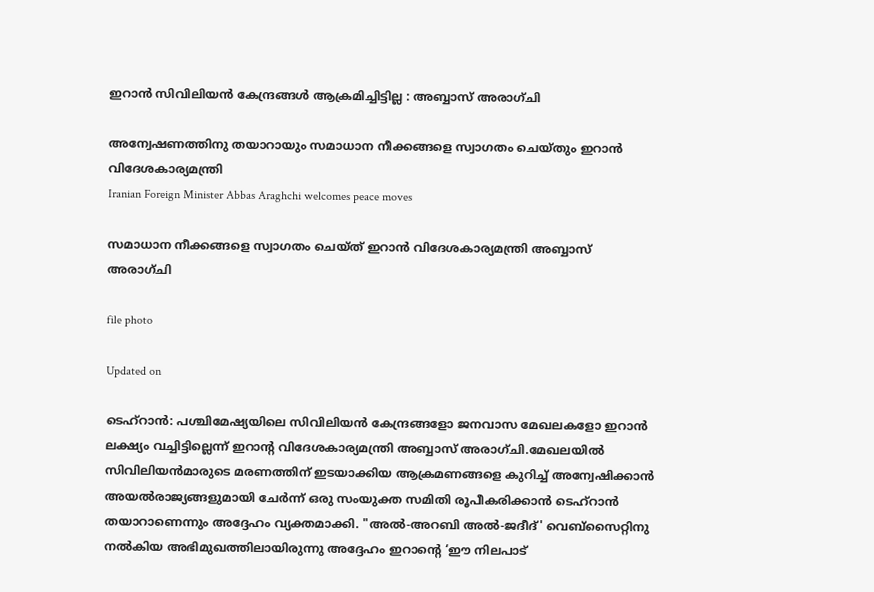ഇറാൻ സിവിലിയൻ കേന്ദ്രങ്ങൾ ആക്രമിച്ചിട്ടില്ല : അബ്ബാസ് അരാഗ്ചി

അന്വേഷണത്തിനു തയാറായും സമാധാന നീക്കങ്ങളെ സ്വാഗതം ചെയ്തും ഇറാൻ വിദേശകാര്യമന്ത്രി
Iranian Foreign Minister Abbas Araghchi welcomes peace moves

സമാധാന നീക്കങ്ങളെ സ്വാഗതം ചെയ്ത് ഇറാൻ വിദേശകാര്യമന്ത്രി അബ്ബാസ് അരാഗ്ചി

file photo

Updated on

ടെഹ്റാൻ: പശ്ചിമേഷ്യയിലെ സിവിലിയൻ കേന്ദ്രങ്ങളോ ജനവാസ മേഖലകളോ ഇറാൻ ലക്ഷ്യം വച്ചിട്ടില്ലെന്ന് ഇറാന്‍റ വിദേശകാര്യമന്ത്രി അബ്ബാസ് അരാഗ്ചി.മേഖലയിൽ സിവിലിയൻമാരുടെ മരണത്തിന് ഇടയാക്കിയ ആക്രമണങ്ങളെ കുറിച്ച് അന്വേഷിക്കാൻ അയൽരാജ്യങ്ങളുമായി ചേർന്ന് ഒരു സംയുക്ത സമിതി രൂപീകരിക്കാൻ ടെഹ്റാൻ തയാറാണെന്നും അദ്ദേഹം വ്യക്തമാക്കി. "അൽ-അറബി അൽ-ജദീദ്' വെബ്സൈറ്റിനു നൽകിയ അഭിമുഖത്തിലായിരുന്നു അദ്ദേഹം ഇറാന്‍റെ ‘ഈ നിലപാട്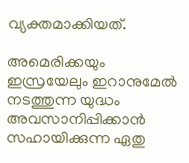വ്യക്തമാക്കിയത്.

അമെരിക്കയും ഇസ്രയേലും ഇറാനുമേൽ നടത്തുന്ന യുദ്ധം അവസാനിപ്പിക്കാൻ സഹായിക്കുന്ന ഏതു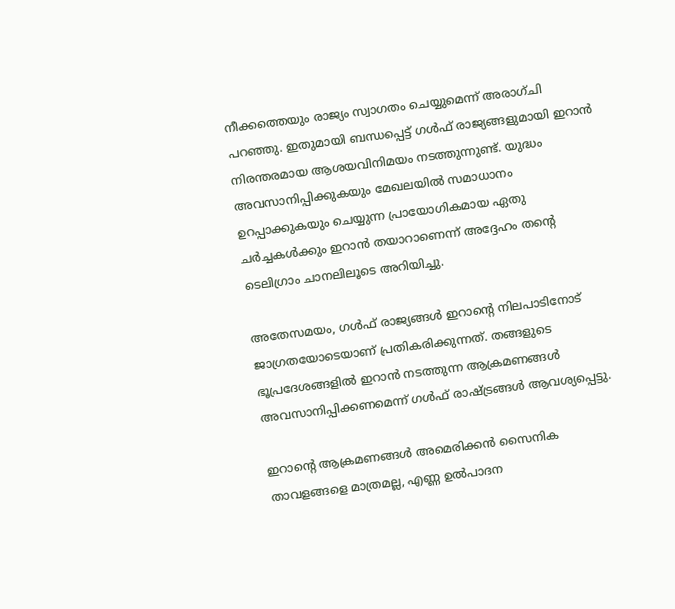നീക്കത്തെയും രാജ്യം സ്വാഗതം ചെയ്യുമെന്ന് അരാഗ്ചി പറഞ്ഞു. ഇതുമായി ബന്ധപ്പെട്ട് ഗൾഫ് രാജ്യങ്ങളുമായി ഇറാൻ നിരന്തരമായ ആശയവിനിമയം നടത്തുന്നുണ്ട്. യുദ്ധം അവസാനിപ്പിക്കുകയും മേഖലയിൽ സമാധാനം ഉറപ്പാക്കുകയും ചെയ്യുന്ന പ്രായോഗികമായ ഏതു ചർച്ചകൾക്കും ഇറാൻ തയാറാണെന്ന് അദ്ദേഹം തന്‍റെ ടെലിഗ്രാം ചാനലിലൂടെ അറിയിച്ചു.

അതേസമയം, ഗൾഫ് രാജ്യങ്ങൾ ഇറാന്‍റെ നിലപാടിനോട് ജാഗ്രതയോടെയാണ് പ്രതികരിക്കുന്നത്. തങ്ങളുടെ ഭൂപ്രദേശങ്ങളിൽ ഇറാൻ നടത്തുന്ന ആക്രമണങ്ങൾ അവസാനിപ്പിക്കണമെന്ന് ഗൾഫ് രാഷ്ട്രങ്ങൾ ആവശ്യപ്പെട്ടു.

ഇറാന്‍റെ ആക്രമണങ്ങൾ അമെരിക്കൻ സൈനിക താവളങ്ങളെ മാത്രമല്ല, എണ്ണ ഉൽപാദന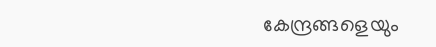കേന്ദ്രങ്ങളെയും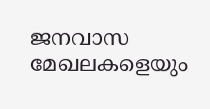ജനവാസ മേഖലകളെയും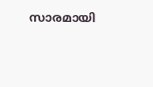സാരമായി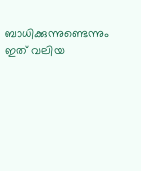ബാധിക്കുന്നുണ്ടെന്നും ഇത് വലിയ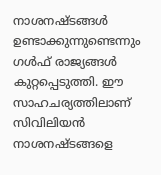നാശനഷ്ടങ്ങൾ ഉണ്ടാക്കുന്നുണ്ടെന്നും ഗൾഫ് രാജ്യങ്ങൾ കുറ്റപ്പെടുത്തി. ഈ സാഹചര്യത്തിലാണ് സിവിലിയൻ നാശനഷ്ടങ്ങളെ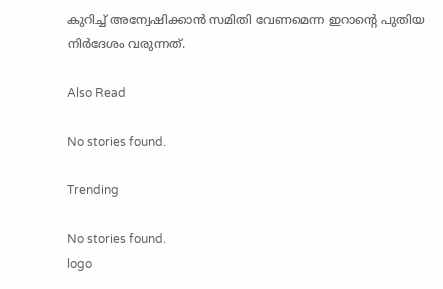കുറിച്ച് അന്വേഷിക്കാൻ സമിതി വേണമെന്ന ഇറാന്‍റെ പുതിയ നിർദേശം വരുന്നത്.

Also Read

No stories found.

Trending

No stories found.
logo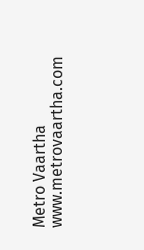Metro Vaartha
www.metrovaartha.com